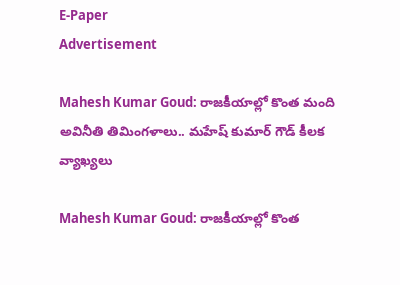E-Paper
Advertisement

Mahesh Kumar Goud: రాజకీయాల్లో కొంత మంది అవినీతి తిమింగళాలు.. మహేష్ కుమార్ గౌడ్ కీలక వ్యాఖ్యలు

Mahesh Kumar Goud: రాజకీయాల్లో కొంత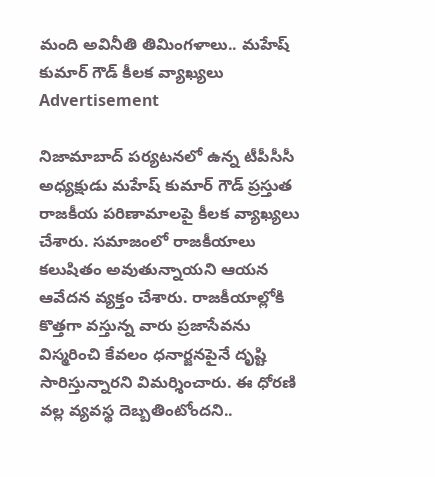మంది అవినీతి తిమింగళాలు.. మహేష్ కుమార్ గౌడ్ కీలక వ్యాఖ్యలు
Advertisement

నిజామాబాద్ పర్యటనలో ఉన్న టీపీసీసీ అధ్యక్షుడు మహేష్ కుమార్ గౌడ్ ప్రస్తుత రాజకీయ పరిణామాలపై కీలక వ్యాఖ్యలు చేశారు. సమాజంలో రాజకీయాలు కలుషితం అవుతున్నాయని ఆయన ఆవేదన వ్యక్తం చేశారు. రాజకీయాల్లోకి కొత్తగా వస్తున్న వారు ప్రజాసేవను విస్మరించి కేవలం ధనార్జనపైనే దృష్టి సారిస్తున్నారని విమర్శించారు. ఈ ధోరణి వల్ల వ్యవస్థ దెబ్బతింటోందని..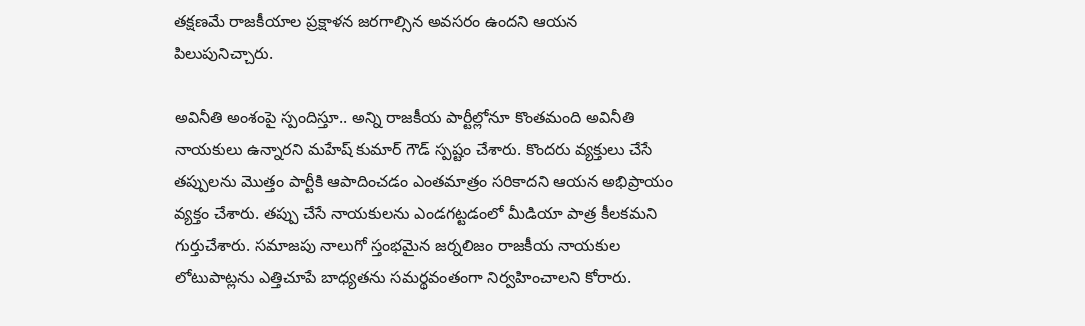తక్షణమే రాజకీయాల ప్రక్షాళన జరగాల్సిన అవసరం ఉందని ఆయన పిలుపునిచ్చారు.

అవినీతి అంశంపై స్పందిస్తూ.. అన్ని రాజకీయ పార్టీల్లోనూ కొంతమంది అవినీతి నాయకులు ఉన్నారని మహేష్ కుమార్ గౌడ్ స్పష్టం చేశారు. కొందరు వ్యక్తులు చేసే తప్పులను మొత్తం పార్టీకి ఆపాదించడం ఎంతమాత్రం సరికాదని ఆయన అభిప్రాయం వ్యక్తం చేశారు. తప్పు చేసే నాయకులను ఎండగట్టడంలో మీడియా పాత్ర కీలకమని గుర్తుచేశారు. సమాజపు నాలుగో స్తంభమైన జర్నలిజం రాజకీయ నాయకుల లోటుపాట్లను ఎత్తిచూపే బాధ్యతను సమర్థవంతంగా నిర్వహించాలని కోరారు.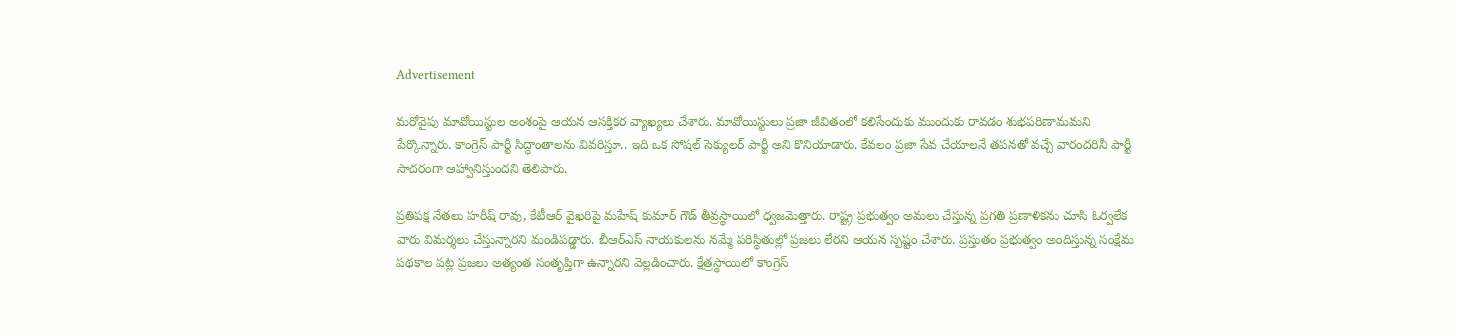Advertisement

మరోవైపు మావోయిస్టుల అంశంపై ఆయన ఆసక్తికర వ్యాఖ్యలు చేశారు. మావోయిస్టులు ప్రజా జీవితంలో కలిసేందుకు ముందుకు రావడం శుభపరిణామమని పేర్కొన్నారు. కాంగ్రెస్ పార్టీ సిద్ధాంతాలను వివరిస్తూ.. ఇది ఒక సోషల్ సెక్యులర్ పార్టీ అని కొనియాడారు. కేవలం ప్రజా సేవ చేయాలనే తపనతో వచ్చే వారందరినీ పార్టీ సాదరంగా ఆహ్వానిస్తుందని తెలిపారు.

ప్రతిపక్ష నేతలు హరీష్ రావు, కేటీఆర్ వైఖరిపై మహేష్ కుమార్ గౌడ్ తీవ్రస్థాయిలో ధ్వజమెత్తారు. రాష్ట్ర ప్రభుత్వం అమలు చేస్తున్న ప్రగతి ప్రణాళికను చూసి ఓర్వలేక వారు విమర్శలు చేస్తున్నారని మండిపడ్డారు. బీఆర్ఎస్ నాయకులను నమ్మే పరిస్థితుల్లో ప్రజలు లేరని ఆయన స్పష్టం చేశారు. ప్రస్తుతం ప్రభుత్వం అందిస్తున్న సంక్షేమ పథకాల పట్ల ప్రజలు అత్యంత సంతృప్తిగా ఉన్నారని వెల్లడించారు. క్షేత్రస్థాయిలో కాంగ్రెస్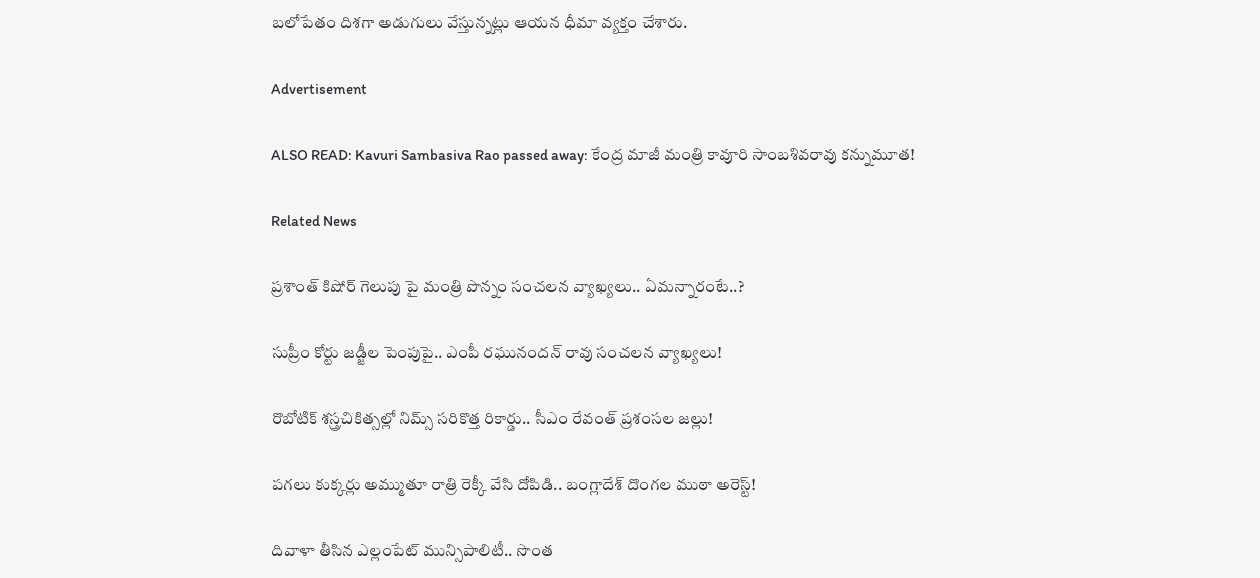బలోపేతం దిశగా అడుగులు వేస్తున్నట్లు ఆయన ధీమా వ్యక్తం చేశారు.

Advertisement

ALSO READ: Kavuri Sambasiva Rao passed away: కేంద్ర మాజీ మంత్రి కావూరి సాంబశివరావు కన్నుమూత!

Related News

ప్రశాంత్ కిషోర్ గెలుపు పై మంత్రి పొన్నం సంచలన వ్యాఖ్యలు.. ఏమన్నారంటే..?

సుప్రీం కోర్టు జడ్జీల పెంపుపై.. ఎంపీ రఘునందన్ రావు సంచలన వ్యాఖ్యలు!

రొబోటిక్ శస్త్రచికిత్సల్లో నిమ్స్ సరికొత్త రికార్డు.. సీఎం రేవంత్ ప్రశంసల జల్లు!

పగలు కుక్కర్లు అమ్ముతూ రాత్రి రెక్కీ వేసి దోపిడి.. బంగ్లాదేశ్ దొంగల ముఠా అరెస్ట్!

దివాళా తీసిన ఎల్లంపేట్ మున్సిపాలిటీ.. సొంత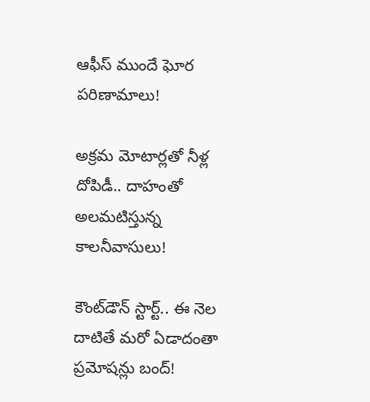ఆఫీస్ ముందే ఘోర పరిణామాలు!

అక్రమ మోటార్లతో నీళ్ల దోపిడీ.. దాహంతో అలమటిస్తున్న కాలనీవాసులు!

కౌంట్‌డౌన్ స్టార్ట్.. ఈ నెల దాటితే మరో ఏడాదంతా ప్రమోషన్లు బంద్!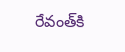రేవంత్‌కి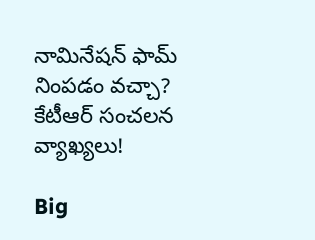నామినేషన్ ఫామ్ నింపడం వచ్చా? కేటీఆర్ సంచలన వ్యాఖ్యలు!

Big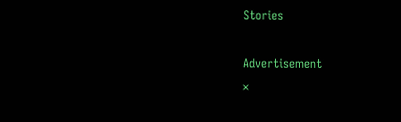Stories

Advertisement
×